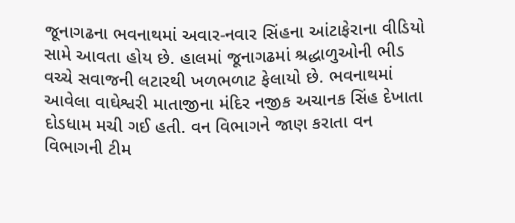જૂનાગઢના ભવનાથમાં અવાર-નવાર સિંહના આંટાફેરાના વીડિયો સામે આવતા હોય છે. હાલમાં જૂનાગઢમાં શ્રદ્ધાળુઓની ભીડ વચ્ચે સવાજની લટારથી ખળભળાટ ફેલાયો છે. ભવનાથમાં આવેલા વાઘેશ્વરી માતાજીના મંદિર નજીક અચાનક સિંહ દેખાતા દોડધામ મચી ગઈ હતી. વન વિભાગને જાણ કરાતા વન વિભાગની ટીમ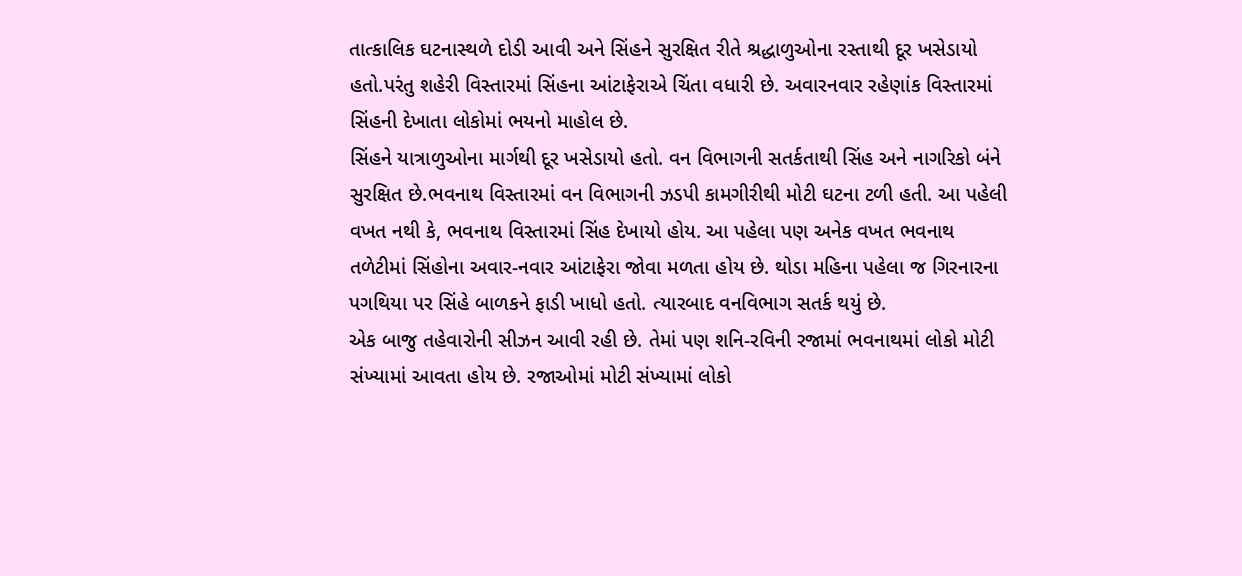તાત્કાલિક ઘટનાસ્થળે દોડી આવી અને સિંહને સુરક્ષિત રીતે શ્રદ્ધાળુઓના રસ્તાથી દૂર ખસેડાયો હતો.પરંતુ શહેરી વિસ્તારમાં સિંહના આંટાફેરાએ ચિંતા વધારી છે. અવારનવાર રહેણાંક વિસ્તારમાં સિંહની દેખાતા લોકોમાં ભયનો માહોલ છે.
સિંહને યાત્રાળુઓના માર્ગથી દૂર ખસેડાયો હતો. વન વિભાગની સતર્કતાથી સિંહ અને નાગરિકો બંને સુરક્ષિત છે.ભવનાથ વિસ્તારમાં વન વિભાગની ઝડપી કામગીરીથી મોટી ઘટના ટળી હતી. આ પહેલી વખત નથી કે, ભવનાથ વિસ્તારમાં સિંહ દેખાયો હોય. આ પહેલા પણ અનેક વખત ભવનાથ તળેટીમાં સિંહોના અવાર-નવાર આંટાફેરા જોવા મળતા હોય છે. થોડા મહિના પહેલા જ ગિરનારના પગથિયા પર સિંહે બાળકને ફાડી ખાધો હતો. ત્યારબાદ વનવિભાગ સતર્ક થયું છે.
એક બાજુ તહેવારોની સીઝન આવી રહી છે. તેમાં પણ શનિ-રવિની રજામાં ભવનાથમાં લોકો મોટી સંખ્યામાં આવતા હોય છે. રજાઓમાં મોટી સંખ્યામાં લોકો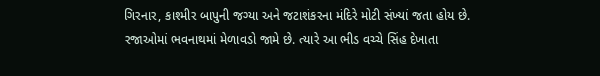ગિરનાર, કાશ્મીર બાપુની જગ્યા અને જટાશંકરના મંદિરે મોટી સંખ્યાં જતા હોય છે. રજાઓમાં ભવનાથમાં મેળાવડો જામે છે. ત્યારે આ ભીડ વચ્ચે સિંહ દેખાતા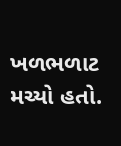ખળભળાટ મચ્યો હતો.